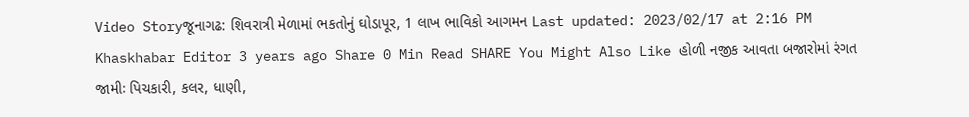Video Storyજૂનાગઢ: શિવરાત્રી મેળામાં ભકતોનું ઘોડાપૂર, 1 લાખ ભાવિકો આગમન Last updated: 2023/02/17 at 2:16 PM Khaskhabar Editor 3 years ago Share 0 Min Read SHARE You Might Also Like હોળી નજીક આવતા બજારોમાં રંગત જામીઃ પિચકારી, કલર, ધાણી,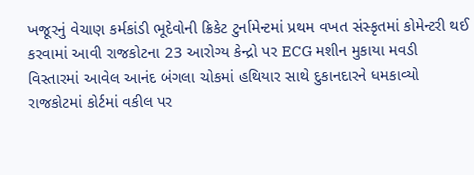ખજૂરનું વેચાણ કર્મકાંડી ભૂદેવોની ક્રિકેટ ટુર્નામેન્ટમાં પ્રથમ વખત સંસ્કૃતમાં કોમેન્ટરી થઈ કરવામાં આવી રાજકોટના 23 આરોગ્ય કેન્દ્રો પર ECG મશીન મુકાયા મવડી વિસ્તારમાં આવેલ આનંદ બંગલા ચોકમાં હથિયાર સાથે દુકાનદારને ધમકાવ્યો રાજકોટમાં કોર્ટમાં વકીલ પર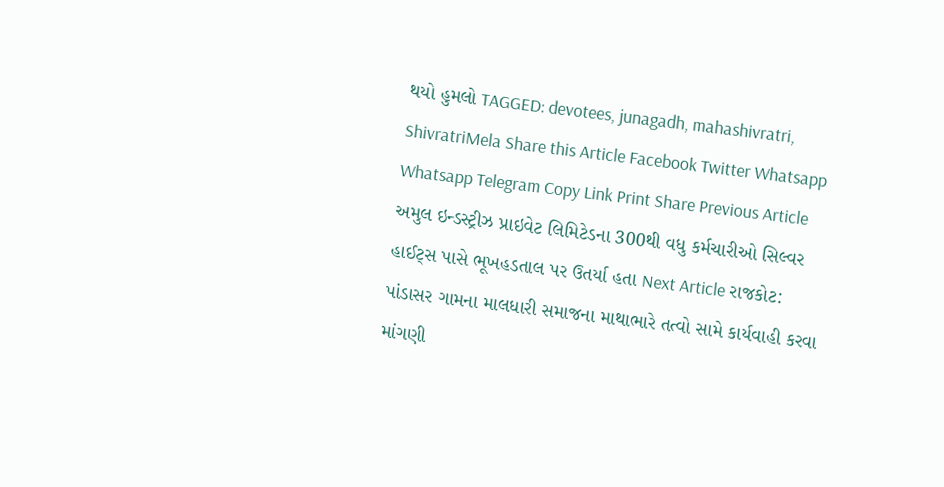થયો હુમલો TAGGED: devotees, junagadh, mahashivratri, ShivratriMela Share this Article Facebook Twitter Whatsapp Whatsapp Telegram Copy Link Print Share Previous Article અમુલ ઇન્ડસ્ટ્રીઝ પ્રાઇવેટ લિમિટેડના 300થી વધુ કર્મચારીઓ સિલ્વર હાઈટ્સ પાસે ભૂખહડતાલ પર ઉતર્યા હતા Next Article રાજકોટ: પાંડાસર ગામના માલધારી સમાજના માથાભારે તત્વો સામે કાર્યવાહી કરવા માંગણી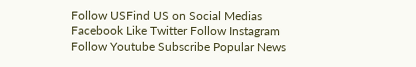Follow USFind US on Social Medias Facebook Like Twitter Follow Instagram Follow Youtube Subscribe Popular News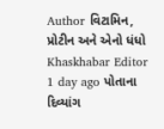Author વિટામિન, પ્રોટીન અને એનો ધંધો Khaskhabar Editor 1 day ago પોતાના દિવ્યાંગ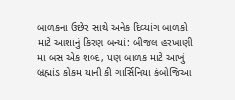બાળકના ઉછેર સાથે અનેક દિવ્યાંગ બાળકો માટે આશાનું કિરણ બન્યાં: બીજલ હરખાણી મા બસ એક શબ્દ, પણ બાળક માટે આખું બ્રહ્માંડ કોકમ યાની કી ગાર્સિનિયા કંબોજિઆ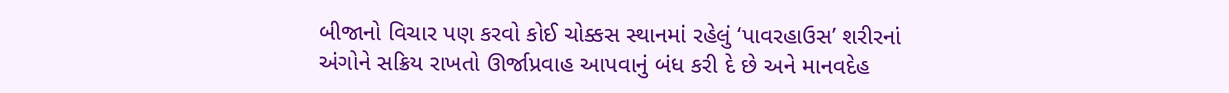બીજાનો વિચાર પણ કરવો કોઈ ચોક્કસ સ્થાનમાં રહેલું ‘પાવરહાઉસ’ શરીરનાં અંગોને સક્રિય રાખતો ઊર્જાપ્રવાહ આપવાનું બંધ કરી દે છે અને માનવદેહ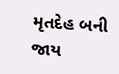મૃતદેહ બની જાય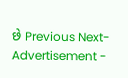છે Previous Next- Advertisement -